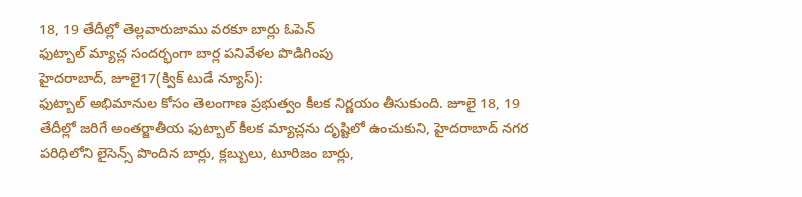18, 19 తేదీల్లో తెల్లవారుజాము వరకూ బార్లు ఓపెన్
ఫుట్బాల్ మ్యాచ్ల సందర్భంగా బార్ల పనివేళల పొడిగింపు
హైదరాబాద్, జూలై17(క్విక్ టుడే న్యూస్):
ఫుట్బాల్ అభిమానుల కోసం తెలంగాణ ప్రభుత్వం కీలక నిర్ణయం తీసుకుంది. జూలై 18, 19 తేదీల్లో జరిగే అంతర్జాతీయ ఫుట్బాల్ కీలక మ్యాచ్లను దృష్టిలో ఉంచుకుని, హైదరాబాద్ నగర పరిధిలోని లైసెన్స్ పొందిన బార్లు, క్లబ్బులు, టూరిజం బార్లు,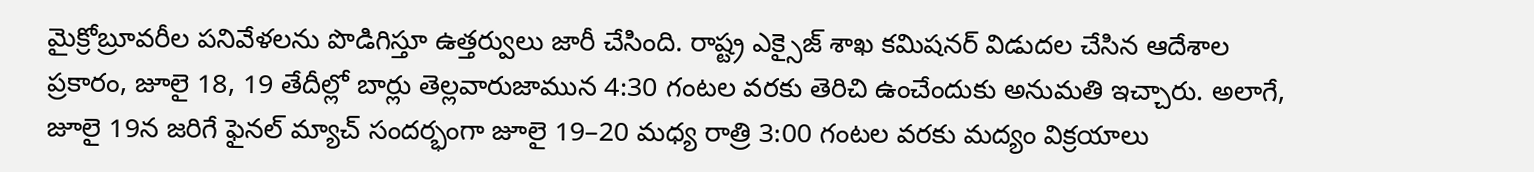మైక్రోబ్రూవరీల పనివేళలను పొడిగిస్తూ ఉత్తర్వులు జారీ చేసింది. రాష్ట్ర ఎక్సైజ్ శాఖ కమిషనర్ విడుదల చేసిన ఆదేశాల ప్రకారం, జూలై 18, 19 తేదీల్లో బార్లు తెల్లవారుజామున 4:30 గంటల వరకు తెరిచి ఉంచేందుకు అనుమతి ఇచ్చారు. అలాగే, జూలై 19న జరిగే ఫైనల్ మ్యాచ్ సందర్భంగా జూలై 19–20 మధ్య రాత్రి 3:00 గంటల వరకు మద్యం విక్రయాలు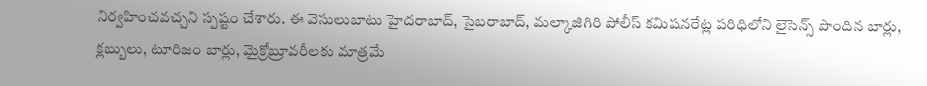నిర్వహించవచ్చని స్పష్టం చేశారు. ఈ వెసులుబాటు హైదరాబాద్, సైబరాబాద్, మల్కాజిగిరి పోలీస్ కమిషనరేట్ల పరిధిలోని లైసెన్స్ పొందిన బార్లు, క్లబ్బులు, టూరిజం బార్లు, మైక్రోబ్రూవరీలకు మాత్రమే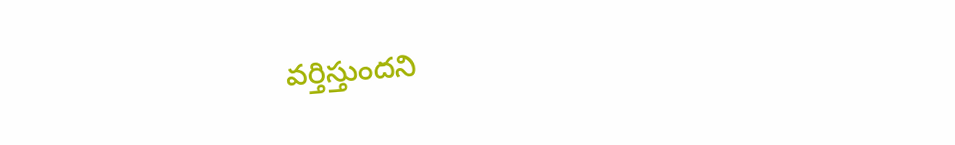వర్తిస్తుందని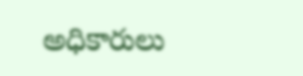అధికారులు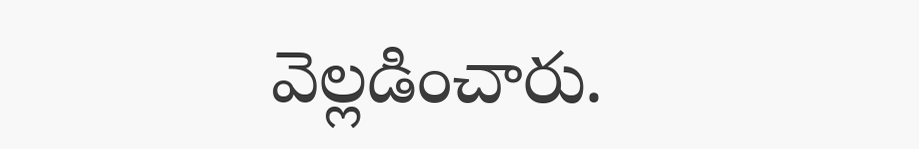వెల్లడించారు.